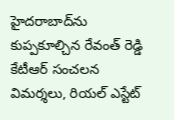హైదరాబాద్‌ను కుప్పకూల్చిన రేవంత్ రెడ్డి కేటీఆర్ సంచలన విమర్శలు, రియల్ ఎస్టేట్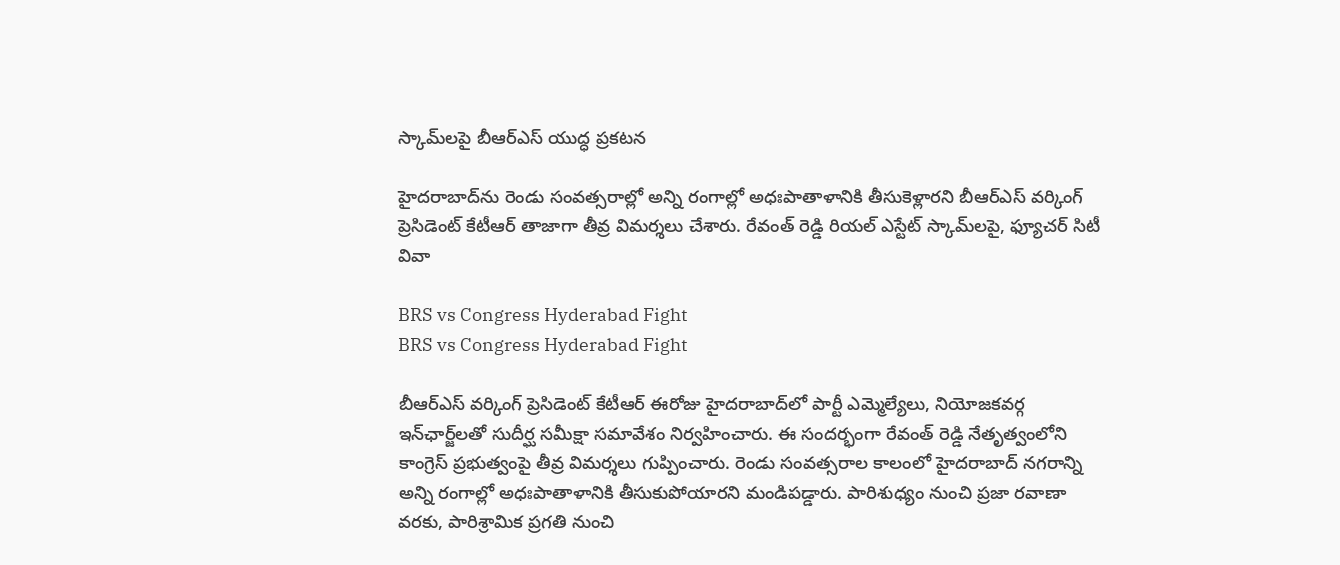స్కామ్‌లపై బీఆర్ఎస్ యుద్ధ ప్రకటన

హైదరాబాద్‌ను రెండు సంవత్సరాల్లో అన్ని రంగాల్లో అధఃపాతాళానికి తీసుకెళ్లారని బీఆర్ఎస్ వర్కింగ్ ప్రెసిడెంట్ కేటీఆర్ తాజాగా తీవ్ర విమర్శలు చేశారు. రేవంత్ రెడ్డి రియల్ ఎస్టేట్ స్కామ్‌లపై, ఫ్యూచర్ సిటీ వివా

BRS vs Congress Hyderabad Fight
BRS vs Congress Hyderabad Fight

బీఆర్ఎస్ వర్కింగ్ ప్రెసిడెంట్ కేటీఆర్ ఈరోజు హైదరాబాద్‌లో పార్టీ ఎమ్మెల్యేలు, నియోజకవర్గ ఇన్‌ఛార్జ్‌లతో సుదీర్ఘ సమీక్షా సమావేశం నిర్వహించారు. ఈ సందర్భంగా రేవంత్ రెడ్డి నేతృత్వంలోని కాంగ్రెస్ ప్రభుత్వంపై తీవ్ర విమర్శలు గుప్పించారు. రెండు సంవత్సరాల కాలంలో హైదరాబాద్ నగరాన్ని అన్ని రంగాల్లో అధఃపాతాళానికి తీసుకుపోయారని మండిపడ్డారు. పారిశుధ్యం నుంచి ప్రజా రవాణా వరకు, పారిశ్రామిక ప్రగతి నుంచి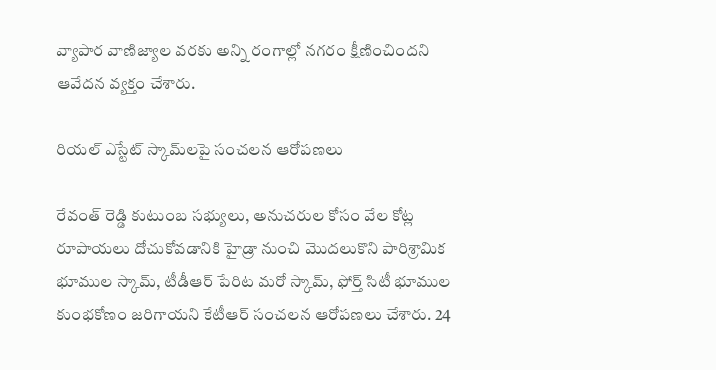వ్యాపార వాణిజ్యాల వరకు అన్ని రంగాల్లో నగరం క్షీణించిందని ఆవేదన వ్యక్తం చేశారు.

రియల్ ఎస్టేట్ స్కామ్‌లపై సంచలన ఆరోపణలు

రేవంత్ రెడ్డి కుటుంబ సభ్యులు, అనుచరుల కోసం వేల కోట్ల రూపాయలు దోచుకోవడానికి హైడ్రా నుంచి మొదలుకొని పారిశ్రామిక భూముల స్కామ్, టీడీఆర్ పేరిట మరో స్కామ్, ఫోర్త్ సిటీ భూముల కుంభకోణం జరిగాయని కేటీఆర్ సంచలన ఆరోపణలు చేశారు. 24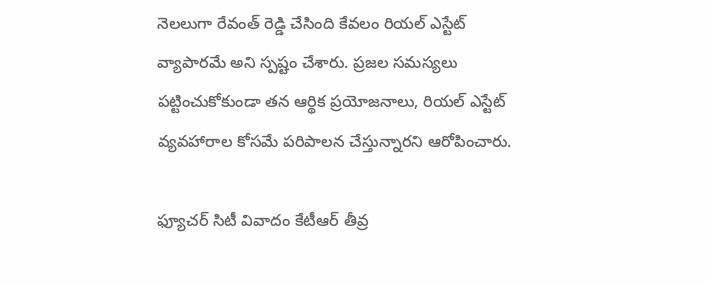నెలలుగా రేవంత్ రెడ్డి చేసింది కేవలం రియల్ ఎస్టేట్ వ్యాపారమే అని స్పష్టం చేశారు. ప్రజల సమస్యలు పట్టించుకోకుండా తన ఆర్థిక ప్రయోజనాలు, రియల్ ఎస్టేట్ వ్యవహారాల కోసమే పరిపాలన చేస్తున్నారని ఆరోపించారు.

ఫ్యూచర్ సిటీ వివాదం కేటీఆర్ తీవ్ర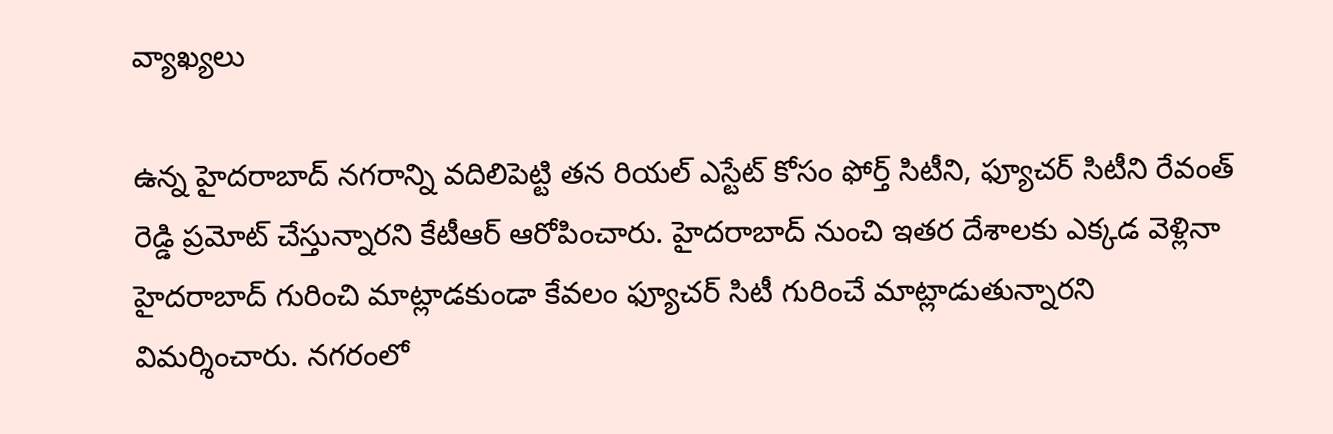వ్యాఖ్యలు

ఉన్న హైదరాబాద్ నగరాన్ని వదిలిపెట్టి తన రియల్ ఎస్టేట్ కోసం ఫోర్త్ సిటీని, ఫ్యూచర్ సిటీని రేవంత్ రెడ్డి ప్రమోట్ చేస్తున్నారని కేటీఆర్ ఆరోపించారు. హైదరాబాద్ నుంచి ఇతర దేశాలకు ఎక్కడ వెళ్లినా హైదరాబాద్ గురించి మాట్లాడకుండా కేవలం ఫ్యూచర్ సిటీ గురించే మాట్లాడుతున్నారని విమర్శించారు. నగరంలో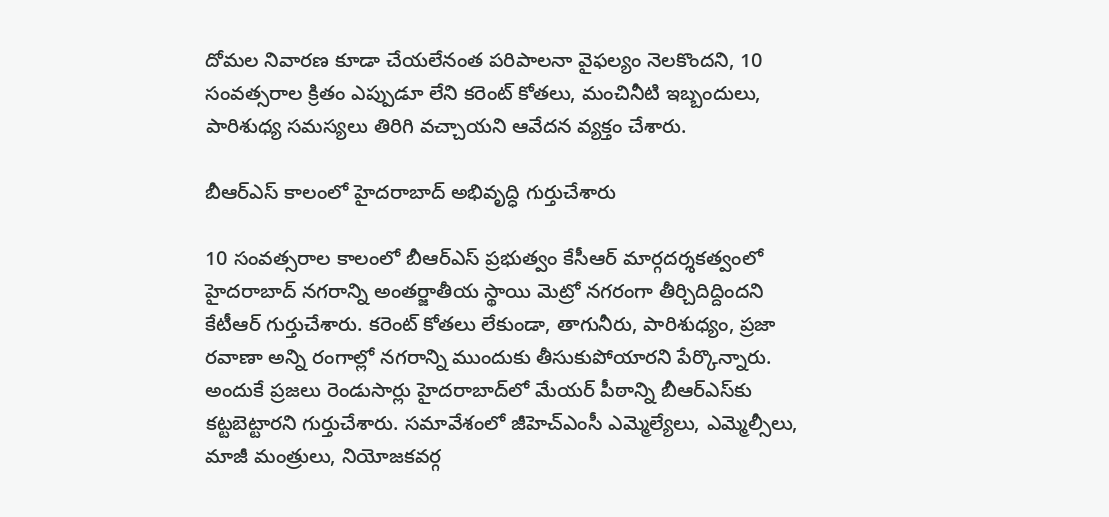దోమల నివారణ కూడా చేయలేనంత పరిపాలనా వైఫల్యం నెలకొందని, 10 సంవత్సరాల క్రితం ఎప్పుడూ లేని కరెంట్ కోతలు, మంచినీటి ఇబ్బందులు, పారిశుధ్య సమస్యలు తిరిగి వచ్చాయని ఆవేదన వ్యక్తం చేశారు.

బీఆర్ఎస్ కాలంలో హైదరాబాద్ అభివృద్ధి గుర్తుచేశారు

10 సంవత్సరాల కాలంలో బీఆర్ఎస్ ప్రభుత్వం కేసీఆర్ మార్గదర్శకత్వంలో హైదరాబాద్ నగరాన్ని అంతర్జాతీయ స్థాయి మెట్రో నగరంగా తీర్చిదిద్దిందని కేటీఆర్ గుర్తుచేశారు. కరెంట్ కోతలు లేకుండా, తాగునీరు, పారిశుధ్యం, ప్రజా రవాణా అన్ని రంగాల్లో నగరాన్ని ముందుకు తీసుకుపోయారని పేర్కొన్నారు. అందుకే ప్రజలు రెండుసార్లు హైదరాబాద్‌లో మేయర్ పీఠాన్ని బీఆర్ఎస్‌కు కట్టబెట్టారని గుర్తుచేశారు. సమావేశంలో జీహెచ్‌ఎంసీ ఎమ్మెల్యేలు, ఎమ్మెల్సీలు, మాజీ మంత్రులు, నియోజకవర్గ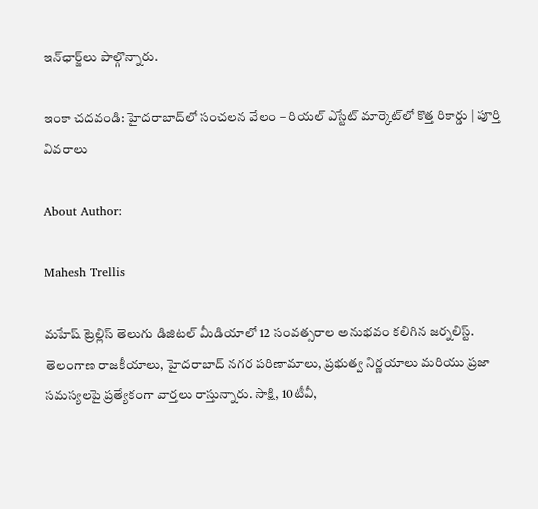ఇన్‌ఛార్జ్‌లు పాల్గొన్నారు.

ఇంకా చదవండి: హైదరాబాద్‌లో సంచలన వేలం – రియల్ ఎస్టేట్ మార్కెట్‌లో కొత్త రికార్డు | పూర్తి వివరాలు

About Author:

Mahesh Trellis

మహేష్ ట్రెల్లిస్ తెలుగు డిజిటల్ మీడియాలో 12 సంవత్సరాల అనుభవం కలిగిన జర్నలిస్ట్‌. తెలంగాణ రాజకీయాలు, హైదరాబాద్ నగర పరిణామాలు, ప్రభుత్వ నిర్ణయాలు మరియు ప్రజా సమస్యలపై ప్రత్యేకంగా వార్తలు రాస్తున్నారు. సాక్షి, 10టీవీ,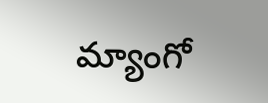మ్యాంగో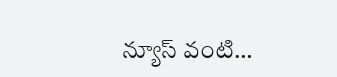న్యూస్ వంటి…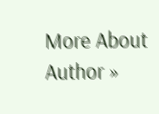More About Author »